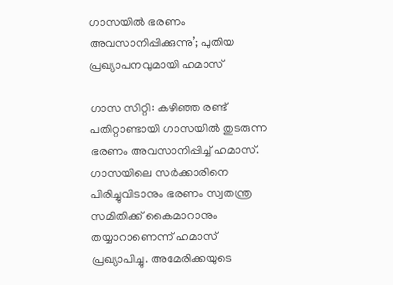ഗാസയിൽ ഭരണം അവസാനിപ്പിക്കുന്നു’; പുതിയ പ്രഖ്യാപനവുമായി ഹമാസ്

ഗാസ സിറ്റി: കഴിഞ്ഞ രണ്ട് പതിറ്റാണ്ടായി ഗാസയിൽ തുടരുന്ന ഭരണം അവസാനിപ്പിച്ച് ഹമാസ്. ഗാസയിലെ സർക്കാരിനെ പിരിച്ചുവിടാനും ഭരണം സ്വതന്ത്ര സമിതിക്ക് കൈമാറാനും തയ്യാറാണെന്ന് ഹമാസ് പ്രഖ്യാപിച്ചു. അമേരിക്കയുടെ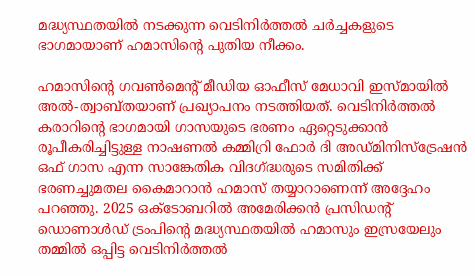മദ്ധ്യസ്ഥതയിൽ നടക്കുന്ന വെടിനിർത്തൽ ചർച്ചകളുടെ ഭാഗമായാണ് ഹമാസിന്റെ പുതിയ നീക്കം.

ഹമാസിന്റെ ഗവൺമെന്റ് മീഡിയ ഓഫീസ് മേധാവി ഇസ്‌മായിൽ അൽ-ത്വാബ്‌തയാണ് പ്രഖ്യാപനം നടത്തിയത്. വെടിനിർത്തൽ കരാറിന്റെ ഭാഗമായി ഗാസയുടെ ഭരണം ഏറ്റെടുക്കാൻ രൂപീകരിച്ചിട്ടുള്ള നാഷണൽ കമ്മിറ്രി ഫോർ ദി അഡ്‌മിനിസ്‌ട്രേഷൻ ഒഫ് ഗാസ എന്ന സാങ്കേതിക വിദഗ്‌ദ്ധരുടെ സമിതിക്ക് ഭരണച്ചുമതല കൈമാറാൻ ഹമാസ് തയ്യാറാണെന്ന് അദ്ദേഹം പറഞ്ഞു. 2025 ഒക്‌ടോബറിൽ അമേരിക്കൻ പ്രസിഡന്റ് ഡൊണാൾഡ് ട്രംപിന്റെ മദ്ധ്യസ്ഥതയിൽ ഹമാസും ഇസ്രയേലും തമ്മിൽ ഒപ്പിട്ട വെടിനിർത്തൽ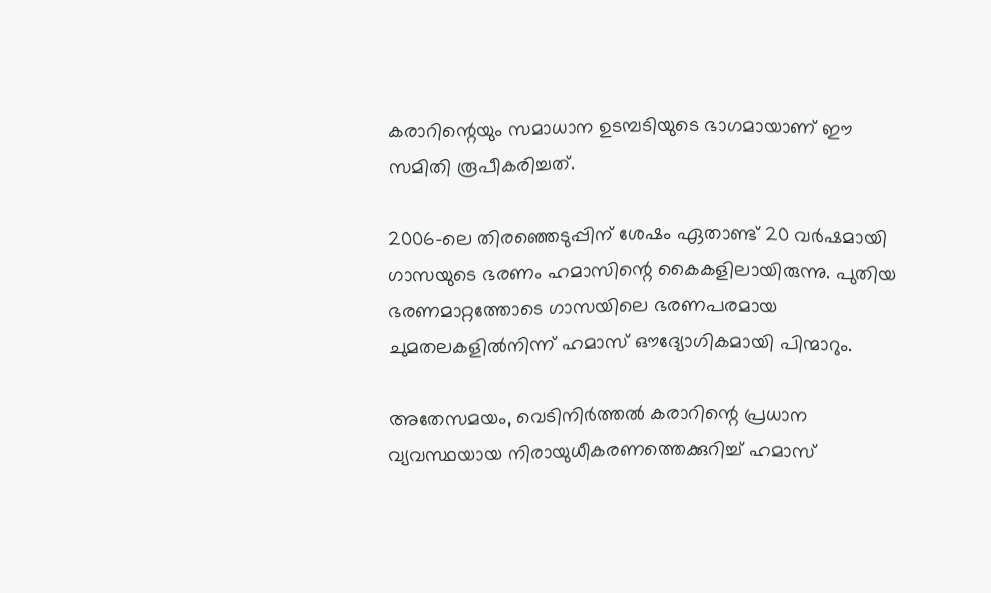കരാറിന്റെയും സമാധാന ഉടമ്പടിയുടെ ഭാഗമായാണ് ഈ സമിതി രൂപീകരിച്ചത്.

2006-ലെ തിരഞ്ഞെടുപ്പിന് ശേഷം ഏതാണ്ട് 20 വർഷമായി ഗാസയുടെ ഭരണം ഹമാസിന്റെ കൈകളിലായിരുന്നു. പുതിയ ഭരണമാറ്റത്തോടെ ഗാസയിലെ ഭരണപരമായ ചുമതലകളിൽനിന്ന് ഹമാസ് ഔദ്യോഗികമായി പിന്മാറും.

അതേസമയം, വെ‌ടിനിർത്തൽ കരാറിന്റെ പ്രധാന വ്യവസ്ഥയായ നിരായുധീകരണത്തെക്കുറിച്ച് ഹമാസ്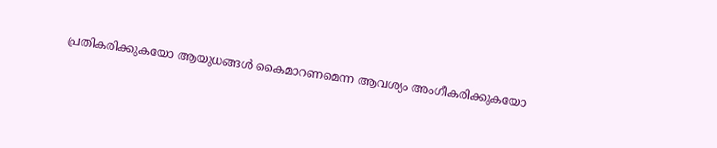പ്രതികരിക്കുകയോ ആയുധങ്ങൾ കൈമാറണമെന്ന ആവശ്യം അംഗീകരിക്കുകയോ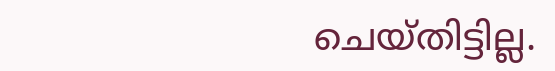ചെയ്‌തിട്ടില്ല.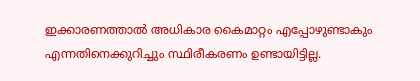ഇക്കാരണത്താൽ അധികാര കൈമാറ്റം എപ്പോഴുണ്ടാകും എന്നതിനെക്കുറിച്ചും സ്ഥിരീകരണം ഉണ്ടായിട്ടില്ല.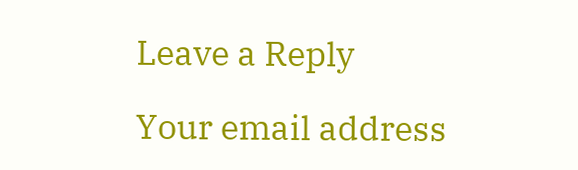Leave a Reply

Your email address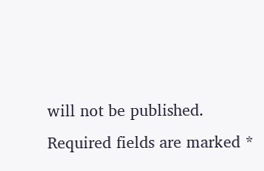will not be published. Required fields are marked *